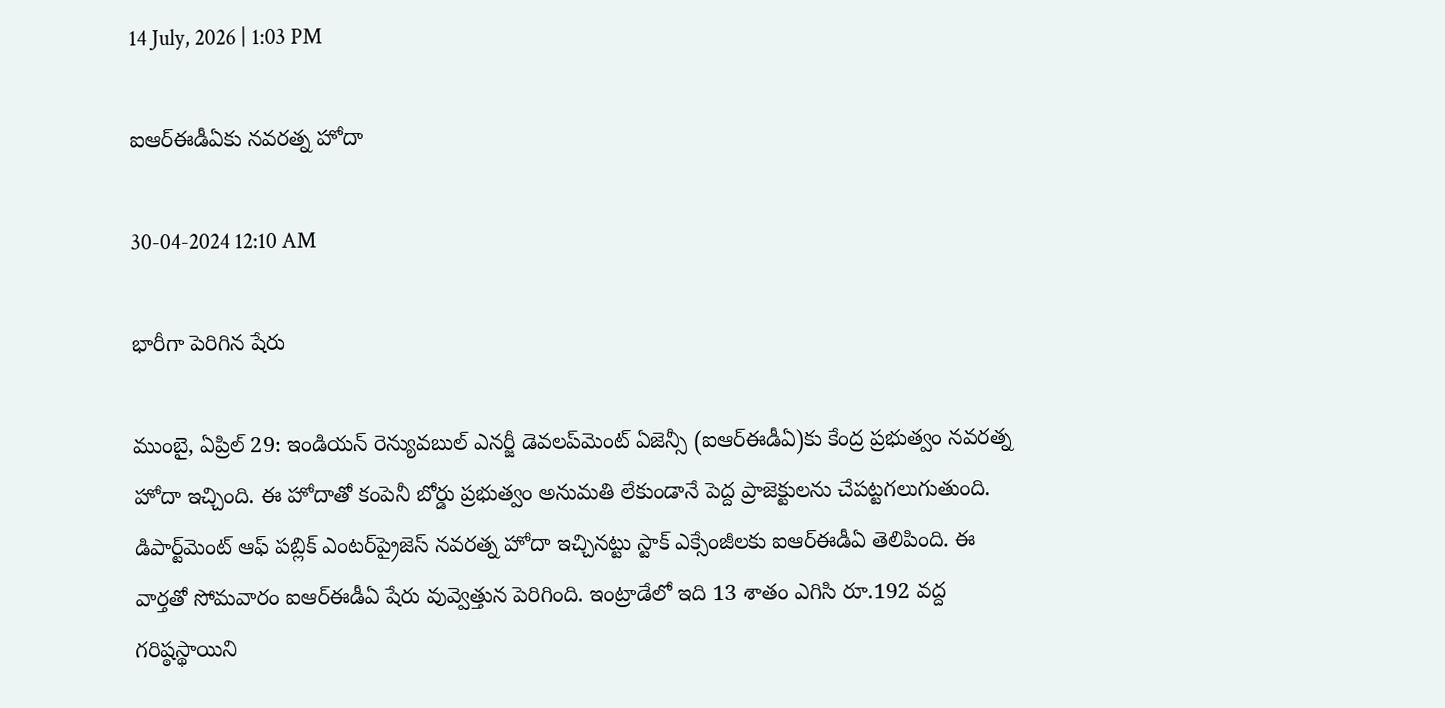14 July, 2026 | 1:03 PM

ఐఆర్‌ఈడీఏకు నవరత్న హోదా

30-04-2024 12:10 AM

భారీగా పెరిగిన షేరు

ముంబై, ఏప్రిల్ 29: ఇండియన్ రెన్యువబుల్ ఎనర్జీ డెవలప్‌మెంట్ ఏజెన్సీ (ఐఆర్‌ఈడీఏ)కు కేంద్ర ప్రభుత్వం నవరత్న హోదా ఇచ్చింది. ఈ హోదాతో కంపెనీ బోర్డు ప్రభుత్వం అనుమతి లేకుండానే పెద్ద ప్రాజెక్టులను చేపట్టగలుగుతుంది. డిపార్ట్‌మెంట్ ఆఫ్ పబ్లిక్ ఎంటర్‌ప్రైజెస్ నవరత్న హోదా ఇచ్చినట్టు స్టాక్ ఎక్సేంజీలకు ఐఆర్‌ఈడీఏ తెలిపింది. ఈ వార్తతో సోమవారం ఐఆర్‌ఈడీఏ షేరు వువ్వెత్తున పెరిగింది. ఇంట్రాడేలో ఇది 13 శాతం ఎగిసి రూ.192 వద్ద గరిష్ఠస్థాయిని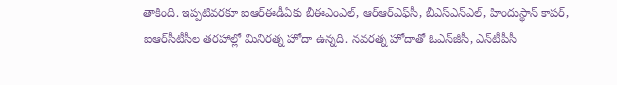తాకింది. ఇప్పటివరకూ ఐఆర్‌ఈడీఏకు బీఈఎంఎల్, ఆర్‌ఆర్‌ఎఫ్‌సీ, బీఎస్‌ఎన్‌ఎల్, హిందుస్థాన్ కాపర్, ఐఆర్‌సీటీసీల తరహాల్లో మినిరత్న హోదా ఉన్నది. నవరత్న హోదాతో ఓఎన్‌జీసీ, ఎన్‌టీపీసీ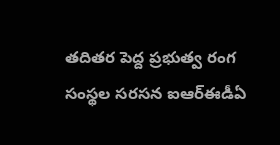తదితర పెద్ద ప్రభుత్వ రంగ సంస్థల సరసన ఐఆర్‌ఈడీఏ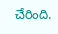చేరింది.